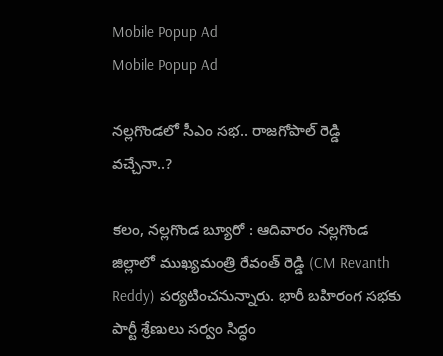Mobile Popup Ad
Mobile Popup Ad

నల్లగొండలో సీఎం సభ.. రాజగోపాల్ రెడ్డి వచ్చేనా..?

కలం, నల్లగొండ బ్యూరో : ఆదివారం నల్లగొండ జిల్లాలో ముఖ్యమంత్రి రేవంత్ రెడ్డి (CM Revanth Reddy) పర్యటించనున్నారు. భారీ బహిరంగ సభకు పార్టీ శ్రేణులు సర్వం సిద్ధం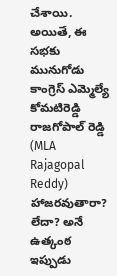చేశాయి. అయితే, ఈ సభకు మునుగోడు కాంగ్రెస్ ఎమ్మెల్యే కోమటిరెడ్డి రాజగోపాల్ రెడ్డి (MLA Rajagopal Reddy) హాజరవుతారా? లేదా? అనే ఉత్కంఠ ఇప్పుడు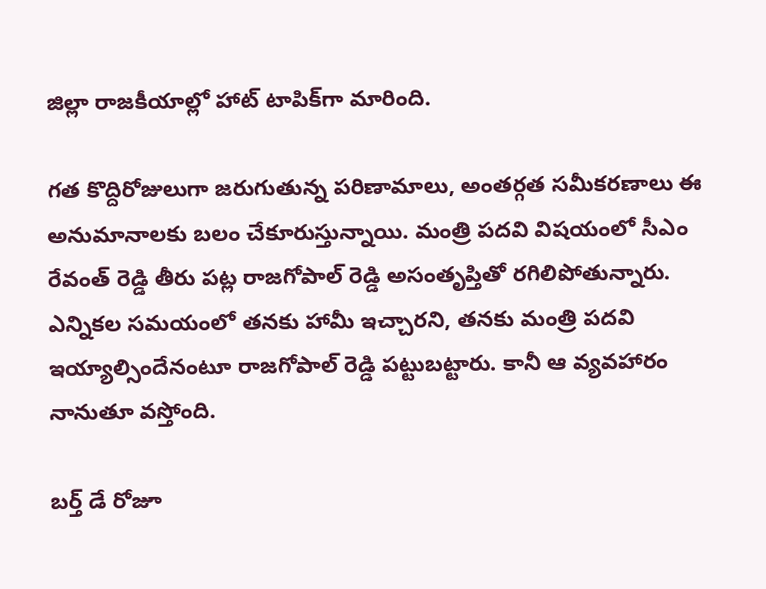జిల్లా రాజకీయాల్లో హాట్ టాపిక్‌గా మారింది.

గత కొద్దిరోజులుగా జరుగుతున్న పరిణామాలు, అంతర్గత సమీకరణాలు ఈ అనుమానాలకు బలం చేకూరుస్తున్నాయి. మంత్రి పదవి విషయంలో సీఎం రేవంత్ రెడ్డి తీరు పట్ల రాజగోపాల్ రెడ్డి అసంతృప్తితో రగిలిపోతున్నారు. ఎన్నికల సమయంలో తనకు హామీ ఇచ్చారని, తనకు మంత్రి పదవి ఇయ్యాల్సిందేనంటూ రాజగోపాల్ రెడ్డి పట్టుబట్టారు. కానీ ఆ వ్యవహారం నానుతూ వస్తోంది.

బర్త్ డే రోజూ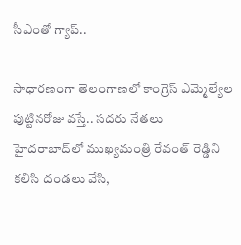సీఎంతో గ్యాప్..

సాధారణంగా తెలంగాణలో కాంగ్రెస్ ఎమ్మెల్యేల పుట్టినరోజు వస్తే.. సదరు నేతలు హైదరాబాద్‌లో ముఖ్యమంత్రి రేవంత్ రెడ్డిని కలిసి దండలు వేసి,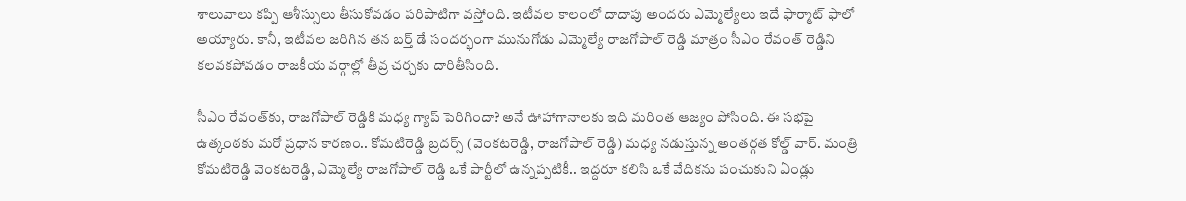శాలువాలు కప్పి ఆశీస్సులు తీసుకోవడం పరిపాటిగా వస్తోంది. ఇటీవల కాలంలో దాదాపు అందరు ఎమ్మెల్యేలు ఇదే ఫార్మాట్ ఫాలో అయ్యారు. కానీ, ఇటీవల జరిగిన తన బర్త్ డే సందర్భంగా మునుగోడు ఎమ్మెల్యే రాజగోపాల్ రెడ్డి మాత్రం సీఎం రేవంత్ రెడ్డిని కలవకపోవడం రాజకీయ వర్గాల్లో తీవ్ర చర్చకు దారితీసింది.

సీఎం రేవంత్‌కు, రాజగోపాల్ రెడ్డికి మధ్య గ్యాప్ పెరిగిందా? అనే ఊహాగానాలకు ఇది మరింత ఆజ్యం పోసింది. ఈ సభపై ఉత్కంఠకు మరో ప్రధాన కారణం.. కోమటిరెడ్డి బ్రదర్స్ (వెంకటరెడ్డి, రాజగోపాల్ రెడ్డి) మధ్య నడుస్తున్న అంతర్గత కోల్డ్ వార్. మంత్రి కోమటిరెడ్డి వెంకటరెడ్డి, ఎమ్మెల్యే రాజగోపాల్ రెడ్డి ఒకే పార్టీలో ఉన్నప్పటికీ.. ఇద్దరూ కలిసి ఒకే వేదికను పంచుకుని ఏండ్లు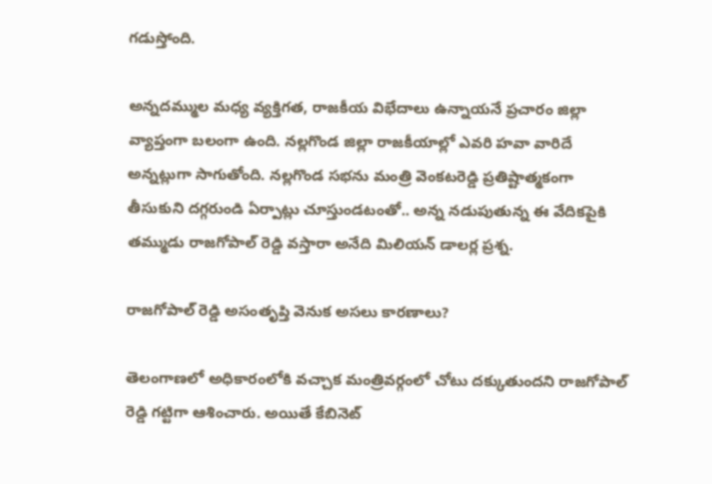గడుస్తోంది.

అన్నదమ్ముల మధ్య వ్యక్తిగత, రాజకీయ విభేదాలు ఉన్నాయనే ప్రచారం జిల్లా వ్యాప్తంగా బలంగా ఉంది. నల్లగొండ జిల్లా రాజకీయాల్లో ఎవరి హవా వారిదే అన్నట్లుగా సాగుతోంది. నల్లగొండ సభను మంత్రి వెంకటరెడ్డి ప్రతిష్టాత్మకంగా తీసుకుని దగ్గరుండి ఏర్పాట్లు చూస్తుండటంతో.. అన్న నడుపుతున్న ఈ వేదికపైకి తమ్ముడు రాజగోపాల్ రెడ్డి వస్తారా అనేది మిలియన్ డాలర్ల ప్రశ్న.

రాజగోపాల్ రెడ్డి అసంతృప్తి వెనుక అసలు కారణాలు?

తెలంగాణలో అధికారంలోకి వచ్చాక మంత్రివర్గంలో చోటు దక్కుతుందని రాజగోపాల్ రెడ్డి గట్టిగా ఆశించారు. అయితే కేబినెట్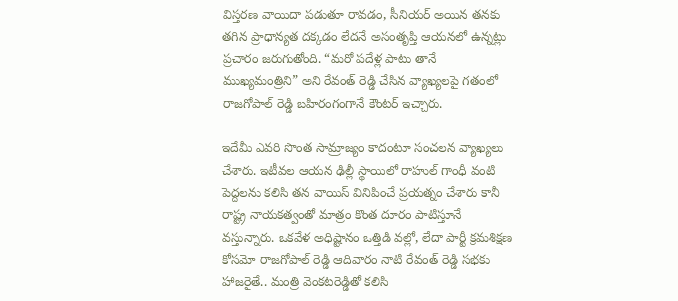విస్తరణ వాయిదా పడుతూ రావడం, సీనియర్ అయిన తనకు తగిన ప్రాధాన్యత దక్కడం లేదనే అసంతృప్తి ఆయనలో ఉన్నట్లు ప్రచారం జరుగుతోంది. “మరో పదేళ్ల పాటు తానే ముఖ్యమంత్రిని” అని రేవంత్ రెడ్డి చేసిన వ్యాఖ్యలపై గతంలో రాజగోపాల్ రెడ్డి బహిరంగంగానే కౌంటర్ ఇచ్చారు.

ఇదేమీ ఎవరి సొంత సామ్రాజ్యం కాదంటూ సంచలన వ్యాఖ్యలు చేశారు. ఇటీవల ఆయన ఢిల్లీ స్థాయిలో రాహుల్ గాంధీ వంటి పెద్దలను కలిసి తన వాయిస్ వినిపించే ప్రయత్నం చేశారు కానీ రాష్ట్ర నాయకత్వంతో మాత్రం కొంత దూరం పాటిస్తూనే వస్తున్నారు. ఒకవేళ అధిష్టానం ఒత్తిడి వల్లో, లేదా పార్టీ క్రమశిక్షణ కోసమో రాజగోపాల్ రెడ్డి ఆదివారం నాటి రేవంత్ రెడ్డి సభకు హాజరైతే.. మంత్రి వెంకటరెడ్డితో కలిసి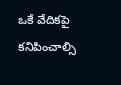ఒకే వేదికపై కనిపించాల్సి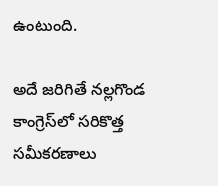ఉంటుంది.

అదే జరిగితే నల్లగొండ కాంగ్రెస్‌లో సరికొత్త సమీకరణాలు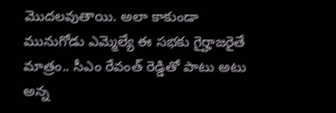మొదలవుతాయి. అలా కాకుండా మునుగోడు ఎమ్మెల్యే ఈ సభకు గైర్హాజరైతే మాత్రం.. సీఎం రేవంత్ రెడ్డితో పాటు అటు అన్న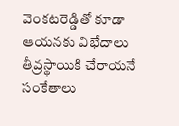వెంకటరెడ్డితో కూడా ఆయనకు విభేదాలు తీవ్రస్థాయికి చేరాయనే సంకేతాలు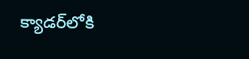క్యాడర్‌లోకి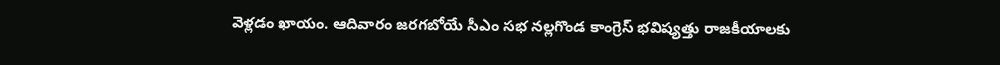వెళ్లడం ఖాయం. ఆదివారం జరగబోయే సీఎం సభ నల్లగొండ కాంగ్రెస్ భవిష్యత్తు రాజకీయాలకు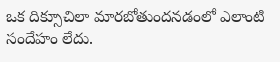ఒక దిక్సూచిలా మారబోతుందనడంలో ఎలాంటి సందేహం లేదు.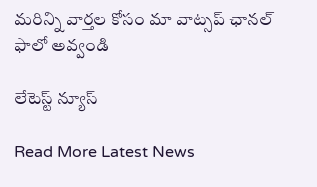మ‌రిన్ని వార్త‌ల కోసం మా వాట్స‌ప్ ఛాన‌ల్ ఫాలో అవ్వండి

లేటెస్ట్ న్యూస్‌

Read More Latest News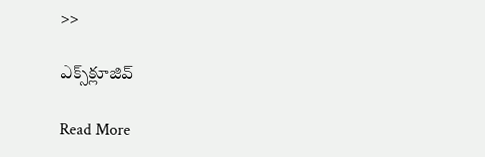>>

ఎక్స్‌క్లూజివ్‌

Read More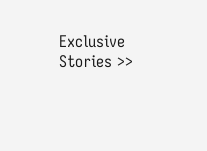Exclusive Stories >>